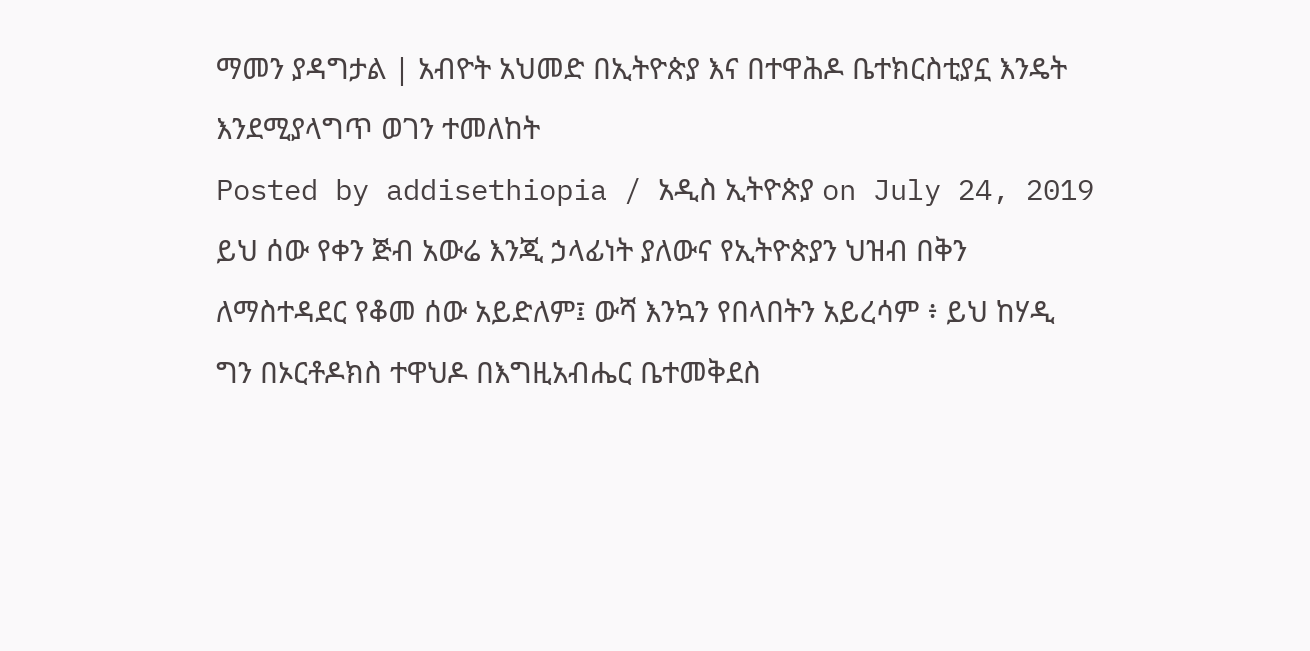ማመን ያዳግታል | አብዮት አህመድ በኢትዮጵያ እና በተዋሕዶ ቤተክርስቲያኗ እንዴት እንደሚያላግጥ ወገን ተመለከት
Posted by addisethiopia / አዲስ ኢትዮጵያ on July 24, 2019
ይህ ሰው የቀን ጅብ አውሬ እንጂ ኃላፊነት ያለውና የኢትዮጵያን ህዝብ በቅን ለማስተዳደር የቆመ ሰው አይድለም፤ ውሻ እንኳን የበላበትን አይረሳም ፥ ይህ ከሃዲ ግን በኦርቶዶክስ ተዋህዶ በእግዚአብሔር ቤተመቅደስ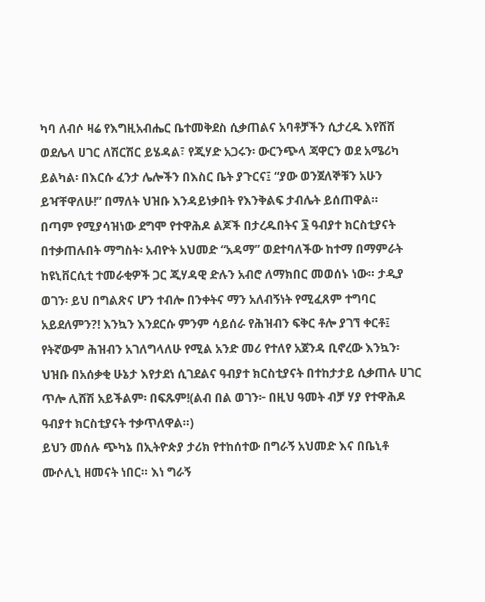ካባ ለብሶ ዛሬ የእግዚአብሔር ቤተመቅደስ ሲቃጠልና አባቶቻችን ሲታረዱ እየሸሸ ወደሌላ ሀገር ለሽርሽር ይሄዳል፣ የጂሃድ አጋሩን፡ ውርንጭላ ጃዋርን ወደ አሜሪካ ይልካል፡ በእርሱ ፈንታ ሌሎችን በእስር ቤት ያጉርና፤ “ያው ወንጀለኞቹን አሁን ይዣቸዋለሁ!” በማለት ህዝቡ እንዳይነቃበት የእንቅልፍ ታብሌት ይሰጠዋል።
በጣም የሚያሳዝነው ደግሞ የተዋሕዶ ልጆች በታረዱበትና ፮ ዓብያተ ክርስቲያናት በተቃጠሉበት ማግስት፡ አብዮት አህመድ “አዳማ” ወደተባለችው ከተማ በማምራት ከዩኒቨርሲቲ ተመራቂዎች ጋር ጂሃዳዊ ድሉን አብሮ ለማክበር መወሰኑ ነው። ታዲያ ወገን፡ ይህ በግልጽና ሆን ተብሎ በንቀትና ማን አለብኝነት የሚፈጸም ተግባር አይደለምን?! እንኳን እንደርሱ ምንም ሳይሰራ የሕዝብን ፍቅር ቶሎ ያገኘ ቀርቶ፤ የትኛውም ሕዝብን አገለግላለሁ የሚል አንድ መሪ የተለየ አጀንዳ ቢኖረው እንኳን፡ ህዝቡ በአሰቃቂ ሁኔታ እየታደነ ሲገደልና ዓብያተ ክርስቲያናት በተከታታይ ሲቃጠሉ ሀገር ጥሎ ሊሸሽ አይችልም፡ በፍጹም!(ልብ በል ወገን፦ በዚህ ዓመት ብቻ ሃያ የተዋሕዶ ዓብያተ ክርስቲያናት ተቃጥለዋል።)
ይህን መሰሉ ጭካኔ በኢትዮጵያ ታሪክ የተከሰተው በግራኝ አህመድ እና በቤኒቶ ሙሶሊኒ ዘመናት ነበር። እነ ግራኝ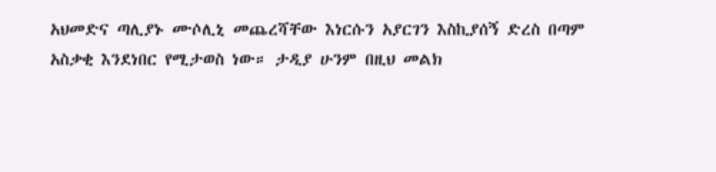አህመድና ጣሊያኑ ሙሶሊኒ መጨረሻቸው እነርሱን አያርገን እስኪያሰኝ ድረስ በጣም አስቃቂ እንደነበር የሚታወስ ነው። ታዲያ ሁንም በዚህ መልክ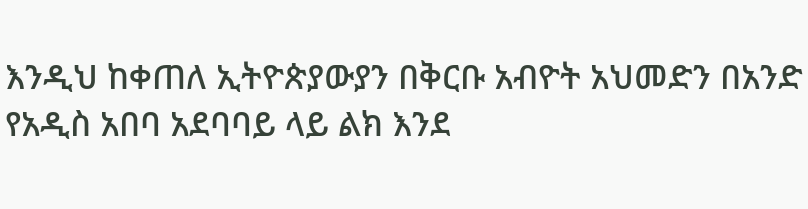እንዲህ ከቀጠለ ኢትዮጵያውያን በቅርቡ አብዮት አህመድን በአንድ የአዲስ አበባ አደባባይ ላይ ልክ እንደ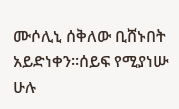ሙሶሊኒ ሰቅለው ቢሸኑበት አይድነቀን።ሰይፍ የሚያነሡ ሁሉ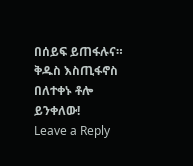በሰይፍ ይጠፋሉና። ቅዱስ እስጢፋኖስ በለተቀኑ ቶሎ ይንቀለው!
Leave a Reply